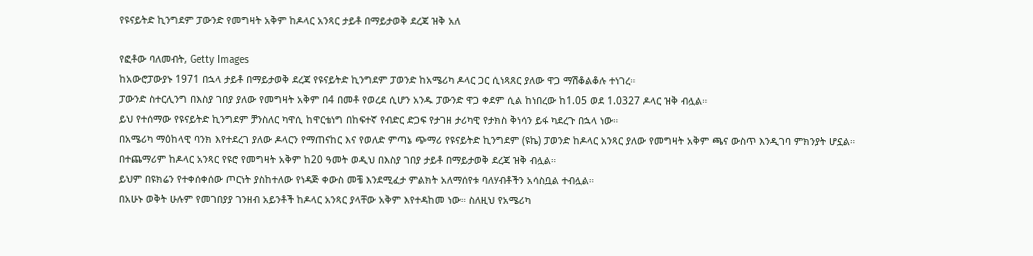የዩናይትድ ኪንግደም ፓውንድ የመግዛት አቅም ከዶላር አንጻር ታይቶ በማይታወቅ ደረጃ ዝቅ አለ

የፎቶው ባለመብት, Getty Images
ከአውሮፓውያኑ 1971 በኋላ ታይቶ በማይታወቅ ደረጃ የዩናይትድ ኪንግደም ፓወንድ ከአሜሪካ ዶላር ጋር ሲነጻጸር ያለው ዋጋ ማሽቆልቆሉ ተነገረ።
ፓውንድ ስተርሊንግ በእስያ ገበያ ያለው የመግዛት አቅም በ4 በመቶ የወረደ ሲሆን አንዱ ፓውንድ ዋጋ ቀደም ሲል ከነበረው ከ1.05 ወደ 1.0327 ዶላር ዝቅ ብሏል።
ይህ የተሰማው የዩናይትድ ኪንግደም ቻንስለር ካዋሲ ከዋርቴነግ በከፍተኛ የብድር ድጋፍ የታገዘ ታሪካዊ የታክስ ቅነሳን ይፋ ካደረጉ በኋላ ነው።
በአሜሪካ ማዕከላዊ ባንክ እየተደረገ ያለው ዶላርን የማጠናከር እና የወለድ ምጣኔ ጭማሪ የዩናይትድ ኪንግደም (ዩኬ) ፓወንድ ከዶላር አንጻር ያለው የመግዛት አቅም ጫና ውስጥ እንዲገባ ምክንያት ሆኗል።
በተጨማሪም ከዶላር አንጻር የዩሮ የመግዛት አቅም ከ20 ዓመት ወዲህ በእስያ ገበያ ታይቶ በማይታወቅ ደረጃ ዝቅ ብሏል።
ይህም በዩክሬን የተቀሰቀሰው ጦርነት ያስከተለው የነዳጅ ቀውስ መቼ እንደሚፈታ ምልክት አለማሰየቱ ባለሃብቶችን አሳስቧል ተብሏል።
በአሁኑ ወቅት ሁሉም የመገበያያ ገንዘብ አይንቶች ከዶላር አንጻር ያላቸው አቅም እየተዳከመ ነው። ስለዚህ የአሜሪካ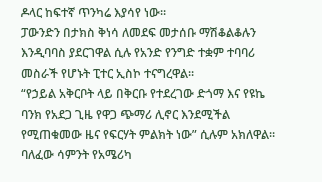ዶላር ከፍተኛ ጥንካሬ እያሳየ ነው።
ፓውንድን በታክስ ቅነሳ ለመደፍ መታሰቡ ማሽቆልቆሉን እንዲባባስ ያደርገዋል ሲሉ የአንድ የንግድ ተቋም ተባባሪ መስራች የሆኑት ፒተር ኢስኮ ተናግረዋል።
“የኃይል አቅርቦት ላይ በቅርቡ የተደረገው ድጎማ እና የዩኬ ባንክ የአደጋ ጊዜ የዋጋ ጭማሪ ሊኖር እንደሚችል የሚጠቁመው ዜና የፍርሃት ምልክት ነው” ሲሉም አክለዋል።
ባለፈው ሳምንት የአሜሪካ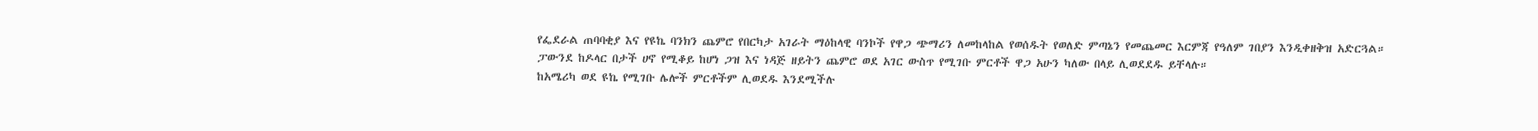የፌደራል ጠባባቂያ እና የዩኬ ባንክን ጨምሮ የበርካታ አገራት ማዕከላዊ ባንኮች የዋጋ ጭማሪን ለመከላከል የወሰዱት የወለድ ምጣኔን የመጨመር እርምጃ የዓለም ገበያን እንዲቀዘቅዝ አድርጓል።
ፓውንደ ከዶላር በታች ሀኖ የሚቆይ ከሆነ ጋዝ እና ነዳጅ ዘይትን ጨምሮ ወደ አገር ውስጥ የሚገቡ ምርቶች ዋጋ አሁን ካለው በላይ ሊወደደዱ ይቸላሉ።
ከአሜሪካ ወደ ዩኬ የሚገቡ ሌሎች ምርቶችም ሊወደዱ እንደሚችሉ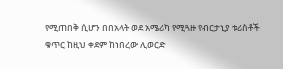የሚጠበቅ ሲሆን በበአላት ወደ አሜሪካ የሚጓዙ የብርታኒያ ቱሪስቶች ቁጥር ከዚህ ቀደም ከነበረው ሊወርድ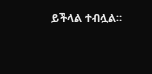ይችላል ተብሏል።